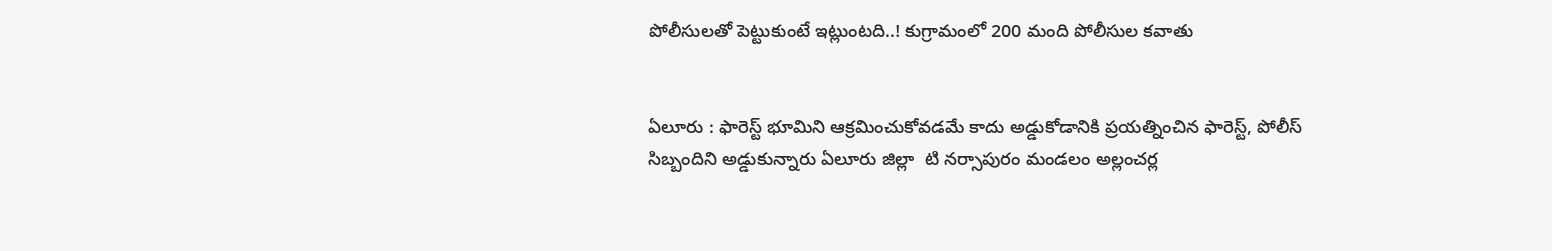పోలీసులతో పెట్టుకుంటే ఇట్లుంటది..! కుగ్రామంలో 200 మంది పోలీసుల కవాతు


ఏలూరు : ఫారెస్ట్ భూమిని ఆక్రమించుకోవడమే కాదు అడ్డుకోడానికి ప్రయత్నించిన ఫారెస్ట్, పోలీస్ సిబ్బందిని అడ్డుకున్నారు ఏలూరు జిల్లా  టి నర్సాపురం మండలం అల్లంచర్ల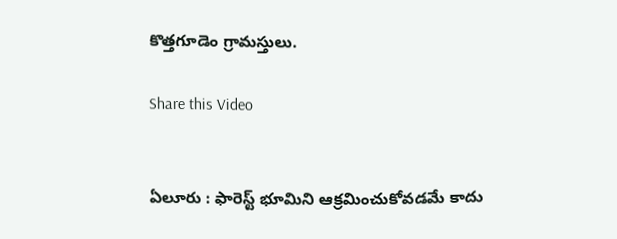కొత్తగూడెం గ్రామస్తులు.

Share this Video


ఏలూరు : ఫారెస్ట్ భూమిని ఆక్రమించుకోవడమే కాదు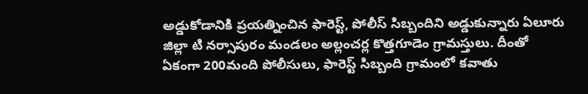అడ్డుకోడానికి ప్రయత్నించిన ఫారెస్ట్, పోలీస్ సిబ్బందిని అడ్డుకున్నారు ఏలూరు జిల్లా టి నర్సాపురం మండలం అల్లంచర్ల కొత్తగూడెం గ్రామస్తులు. దీంతో ఏకంగా 200మంది పోలీసులు, ఫారెస్ట్ సిబ్బంది గ్రామంలో కవాతు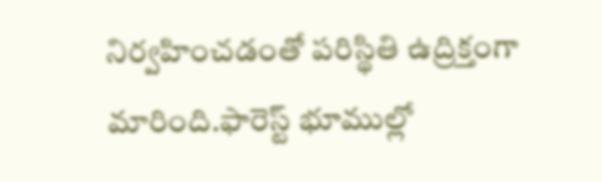నిర్వహించడంతో పరిస్థితి ఉద్రిక్తంగా మారింది.ఫారెస్ట్ భూముల్లో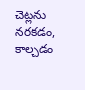చెట్లను నరకడం, కాల్చడం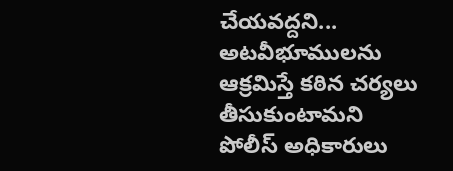చేయవద్దని... అటవీభూములను ఆక్రమిస్తే కఠిన చర్యలు తీసుకుంటామని పోలీస్ అధికారులు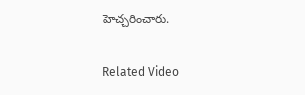హెచ్చరించారు.

Related Video